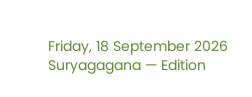Friday, 18 September 2026 Suryagagana — Edition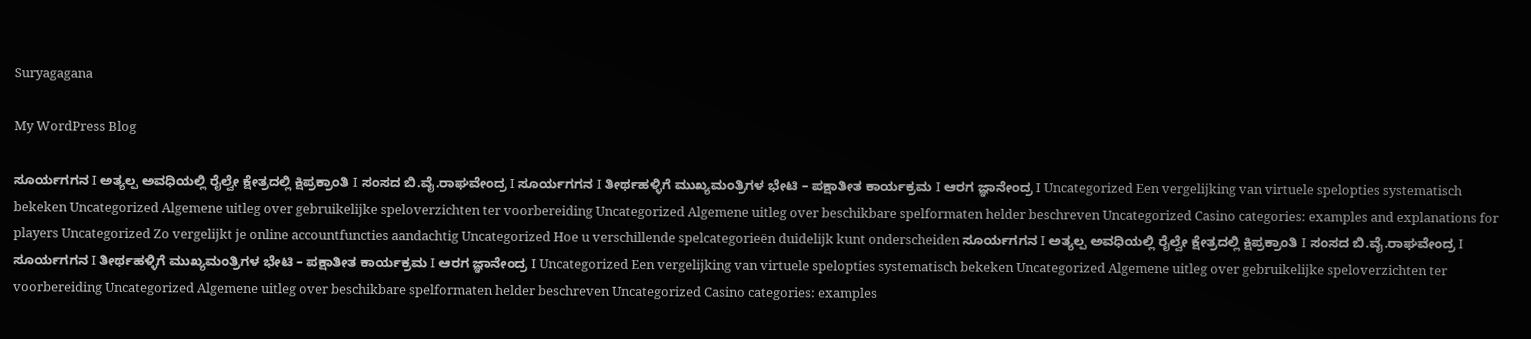Suryagagana

My WordPress Blog

ಸೂರ್ಯಗಗನ I ಅತ್ಯಲ್ಪ ಅವಧಿಯಲ್ಲಿ ರೈಲ್ವೇ ಕ್ಷೇತ್ರದಲ್ಲಿ ಕ್ಷಿಪ್ರಕ್ರಾಂತಿ I ಸಂಸದ ಬಿ.ವೈ.ರಾಘವೇಂದ್ರ I ಸೂರ್ಯಗಗನ I ತೀರ್ಥಹಳ್ಳಿಗೆ ಮುಖ್ಯಮಂತ್ರಿಗಳ ಭೇಟಿ – ಪಕ್ಷಾತೀತ ಕಾರ್ಯಕ್ರಮ I ಆರಗ ಜ್ಞಾನೇಂದ್ರ I Uncategorized Een vergelijking van virtuele spelopties systematisch bekeken Uncategorized Algemene uitleg over gebruikelijke speloverzichten ter voorbereiding Uncategorized Algemene uitleg over beschikbare spelformaten helder beschreven Uncategorized Casino categories: examples and explanations for players Uncategorized Zo vergelijkt je online accountfuncties aandachtig Uncategorized Hoe u verschillende spelcategorieën duidelijk kunt onderscheiden ಸೂರ್ಯಗಗನ I ಅತ್ಯಲ್ಪ ಅವಧಿಯಲ್ಲಿ ರೈಲ್ವೇ ಕ್ಷೇತ್ರದಲ್ಲಿ ಕ್ಷಿಪ್ರಕ್ರಾಂತಿ I ಸಂಸದ ಬಿ.ವೈ.ರಾಘವೇಂದ್ರ I ಸೂರ್ಯಗಗನ I ತೀರ್ಥಹಳ್ಳಿಗೆ ಮುಖ್ಯಮಂತ್ರಿಗಳ ಭೇಟಿ – ಪಕ್ಷಾತೀತ ಕಾರ್ಯಕ್ರಮ I ಆರಗ ಜ್ಞಾನೇಂದ್ರ I Uncategorized Een vergelijking van virtuele spelopties systematisch bekeken Uncategorized Algemene uitleg over gebruikelijke speloverzichten ter voorbereiding Uncategorized Algemene uitleg over beschikbare spelformaten helder beschreven Uncategorized Casino categories: examples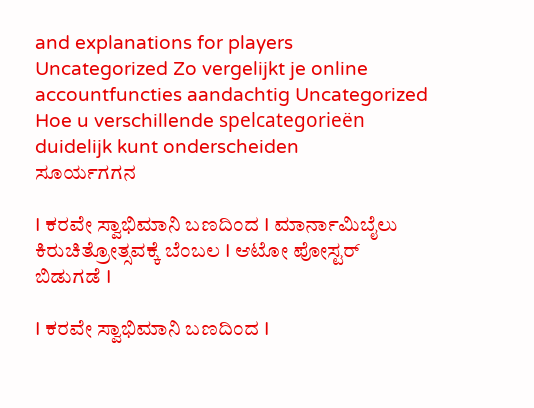and explanations for players Uncategorized Zo vergelijkt je online accountfuncties aandachtig Uncategorized Hoe u verschillende spelcategorieën duidelijk kunt onderscheiden
ಸೂರ್ಯಗಗನ

I ಕರವೇ ಸ್ವಾಭಿಮಾನಿ ಬಣದಿಂದ I ಮಾರ್ನಾಮಿಬೈಲು ಕಿರುಚಿತ್ರೋತ್ಸವಕ್ಕೆ ಬೆಂಬಲ I ಆಟೋ ಪೋಸ್ಟರ್ ಬಿಡುಗಡೆ I

I ಕರವೇ ಸ್ವಾಭಿಮಾನಿ ಬಣದಿಂದ I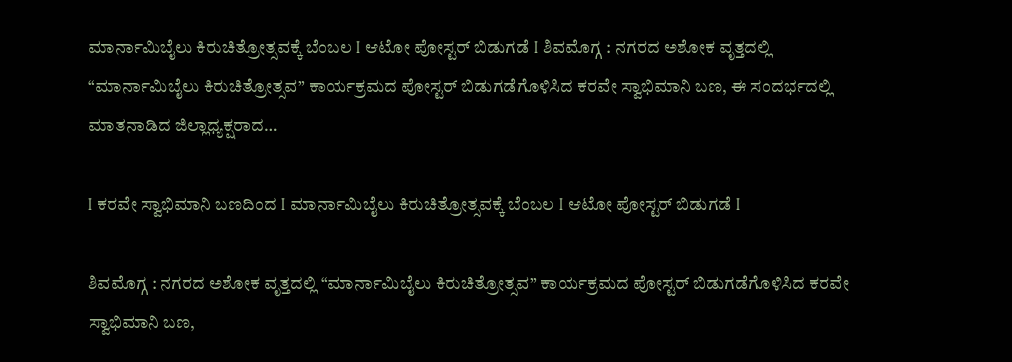ಮಾರ್ನಾಮಿಬೈಲು ಕಿರುಚಿತ್ರೋತ್ಸವಕ್ಕೆ ಬೆಂಬಲ I ಆಟೋ ಪೋಸ್ಟರ್ ಬಿಡುಗಡೆ I ಶಿವಮೊಗ್ಗ : ನಗರದ ಅಶೋಕ ವೃತ್ತದಲ್ಲಿ “ಮಾರ್ನಾಮಿಬೈಲು ಕಿರುಚಿತ್ರೋತ್ಸವ” ಕಾರ್ಯಕ್ರಮದ ಪೋಸ್ಟರ್ ಬಿಡುಗಡೆಗೊಳಿಸಿದ ಕರವೇ ಸ್ವಾಭಿಮಾನಿ ಬಣ, ಈ ಸಂದರ್ಭದಲ್ಲಿ ಮಾತನಾಡಿದ ಜಿಲ್ಲಾಧ್ಯಕ್ಷರಾದ…

I ಕರವೇ ಸ್ವಾಭಿಮಾನಿ ಬಣದಿಂದ I ಮಾರ್ನಾಮಿಬೈಲು ಕಿರುಚಿತ್ರೋತ್ಸವಕ್ಕೆ ಬೆಂಬಲ I ಆಟೋ ಪೋಸ್ಟರ್ ಬಿಡುಗಡೆ I

ಶಿವಮೊಗ್ಗ : ನಗರದ ಅಶೋಕ ವೃತ್ತದಲ್ಲಿ “ಮಾರ್ನಾಮಿಬೈಲು ಕಿರುಚಿತ್ರೋತ್ಸವ” ಕಾರ್ಯಕ್ರಮದ ಪೋಸ್ಟರ್ ಬಿಡುಗಡೆಗೊಳಿಸಿದ ಕರವೇ ಸ್ವಾಭಿಮಾನಿ ಬಣ,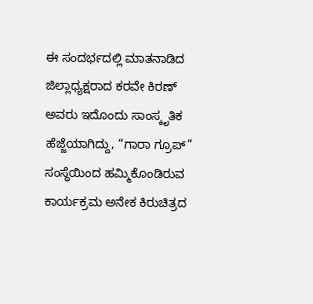ಈ ಸಂದರ್ಭದಲ್ಲಿ ಮಾತನಾಡಿದ ಜಿಲ್ಲಾಧ್ಯಕ್ಷರಾದ ಕರವೇ ಕಿರಣ್ ಅವರು ಇದೊಂದು ಸಾಂಸ್ಕೃತಿಕ ಹೆಜ್ಜೆಯಾಗಿದ್ದು, “ಗಾರಾ ಗ್ರೂಪ್” ಸಂಸ್ಥೆಯಿಂದ ಹಮ್ಮಿಕೊಂಡಿರುವ ಕಾರ್ಯಕ್ರಮ ಅನೇಕ ಕಿರುಚಿತ್ರದ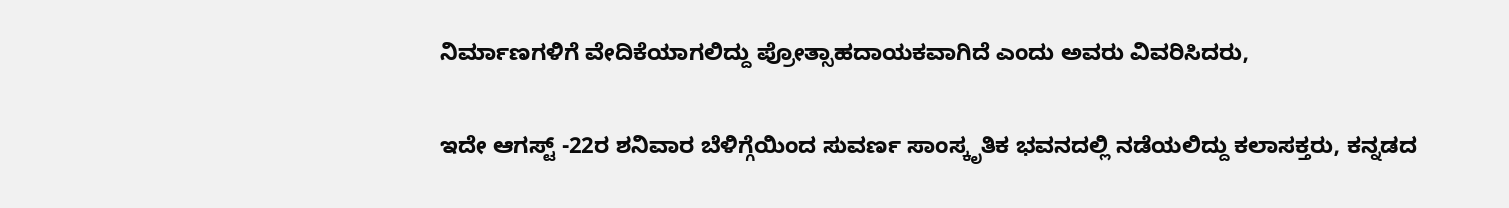ನಿರ್ಮಾಣಗಳಿಗೆ ವೇದಿಕೆಯಾಗಲಿದ್ದು ಪ್ರೋತ್ಸಾಹದಾಯಕವಾಗಿದೆ ಎಂದು ಅವರು ವಿವರಿಸಿದರು,

ಇದೇ ಆಗಸ್ಟ್ -22ರ ಶನಿವಾರ ಬೆಳಿಗ್ಗೆಯಿಂದ ಸುವರ್ಣ ಸಾಂಸ್ಕೃತಿಕ ಭವನದಲ್ಲಿ ನಡೆಯಲಿದ್ದು ಕಲಾಸಕ್ತರು, ಕನ್ನಡದ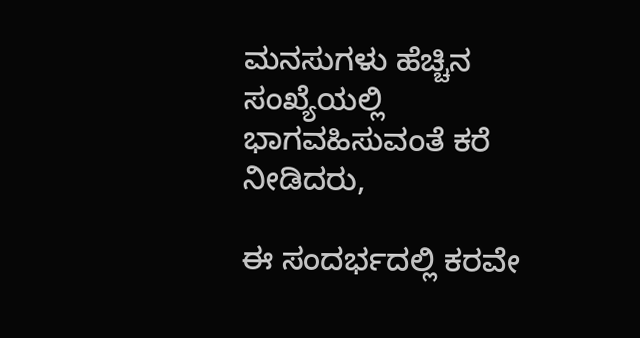ಮನಸುಗಳು ಹೆಚ್ಚಿನ ಸಂಖ್ಯೆಯಲ್ಲಿ ಭಾಗವಹಿಸುವಂತೆ ಕರೆ ನೀಡಿದರು,

ಈ ಸಂದರ್ಭದಲ್ಲಿ ಕರವೇ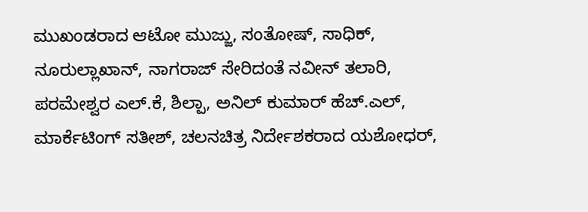ಮುಖಂಡರಾದ ಆಟೋ ಮುಜ್ಜು, ಸಂತೋಷ್, ಸಾಧಿಕ್, ನೂರುಲ್ಲಾಖಾನ್, ನಾಗರಾಜ್ ಸೇರಿದಂತೆ ನವೀನ್ ತಲಾರಿ, ಪರಮೇಶ್ವರ ಎಲ್.ಕೆ, ಶಿಲ್ಪಾ, ಅನಿಲ್ ಕುಮಾರ್ ಹೆಚ್.ಎಲ್, ಮಾರ್ಕೆಟಿಂಗ್ ಸತೀಶ್, ಚಲನಚಿತ್ರ ನಿರ್ದೇಶಕರಾದ ಯಶೋಧರ್,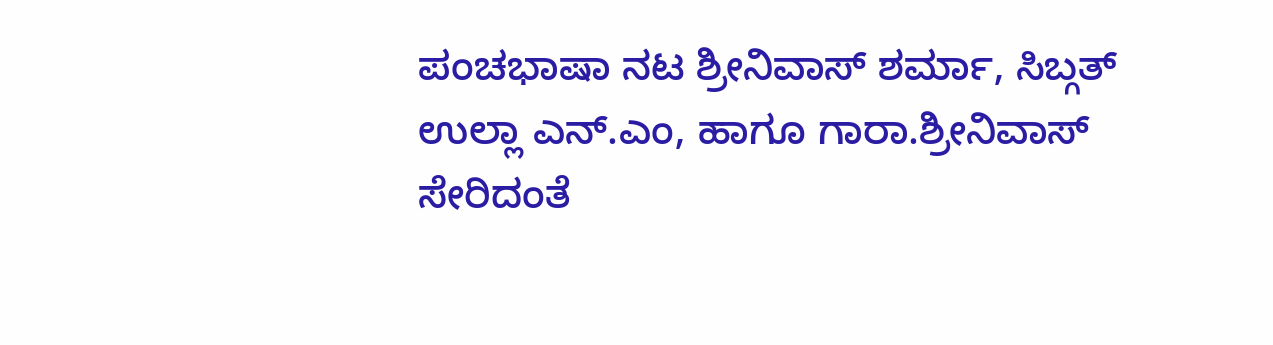ಪಂಚಭಾಷಾ ನಟ ಶ್ರೀನಿವಾಸ್ ಶರ್ಮಾ, ಸಿಬ್ಗತ್ ಉಲ್ಲಾ ಎನ್.ಎಂ, ಹಾಗೂ ಗಾರಾ.ಶ್ರೀನಿವಾಸ್ ಸೇರಿದಂತೆ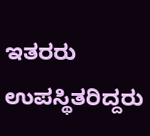ಇತರರು ಉಪಸ್ಥಿತರಿದ್ದರು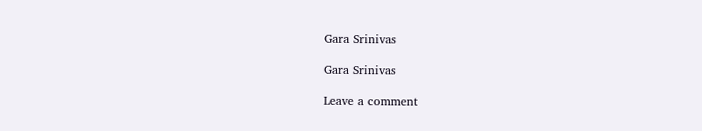Gara Srinivas

Gara Srinivas

Leave a comment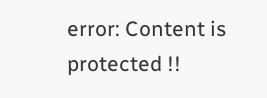error: Content is protected !!